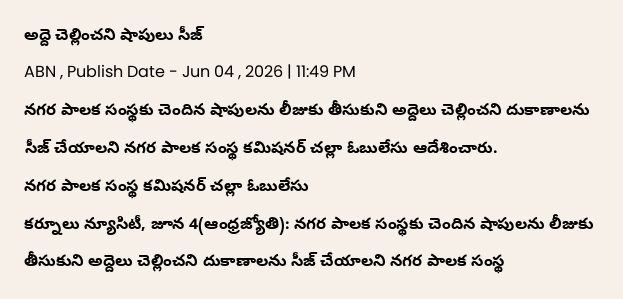అద్దె చెల్లించని షాపులు సీజ్
ABN , Publish Date - Jun 04 , 2026 | 11:49 PM
నగర పాలక సంస్థకు చెందిన షాపులను లీజుకు తీసుకుని అద్దెలు చెల్లించని దుకాణాలను సీజ్ చేయాలని నగర పాలక సంస్థ కమిషనర్ చల్లా ఓబులేసు ఆదేశించారు.
నగర పాలక సంస్థ కమిషనర్ చల్లా ఓబులేసు
కర్నూలు న్యూసిటీ, జూన 4(ఆంధ్రజ్యోతి): నగర పాలక సంస్థకు చెందిన షాపులను లీజుకు తీసుకుని అద్దెలు చెల్లించని దుకాణాలను సీజ్ చేయాలని నగర పాలక సంస్థ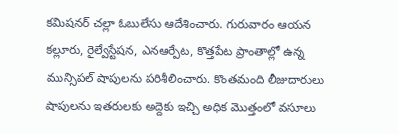కమిషనర్ చల్లా ఓబులేసు ఆదేశించారు. గురువారం ఆయన కల్లూరు, రైల్వేస్టేషన, ఎనఆర్పేట, కొత్తపేట ప్రాంతాల్లో ఉన్న మున్సిపల్ షాపులను పరిశీలించారు. కొంతమంది లీజుదారులు షాపులను ఇతరులకు అద్దెకు ఇచ్చి అధిక మొత్తంలో వసూలు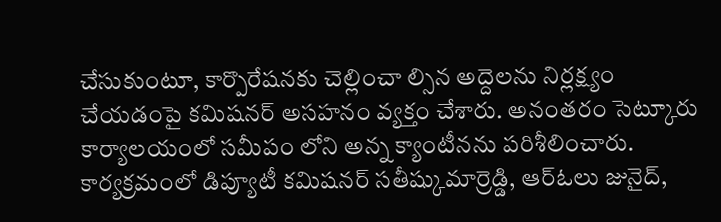చేసుకుంటూ, కార్పొరేషనకు చెల్లించా ల్సిన అద్దెలను నిర్లక్ష్యం చేయడంపై కమిషనర్ అసహనం వ్యక్తం చేశారు. అనంతరం సెట్కూరు కార్యాలయంలో సమీపం లోని అన్న క్యాంటీనను పరిశీలించారు. కార్యక్రమంలో డిప్యూటీ కమిషనర్ సతీష్కుమార్రెడ్డి, ఆర్ఓలు జునైద్,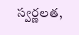స్వర్ణలత,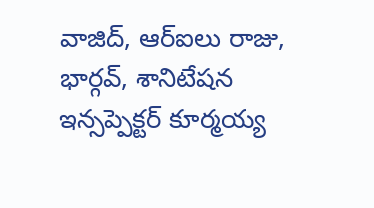వాజిద్, ఆర్ఐలు రాజు, భార్గవ్, శానిటేషన ఇన్సప్పెక్టర్ కూర్మయ్య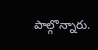పాల్గొన్నారు.